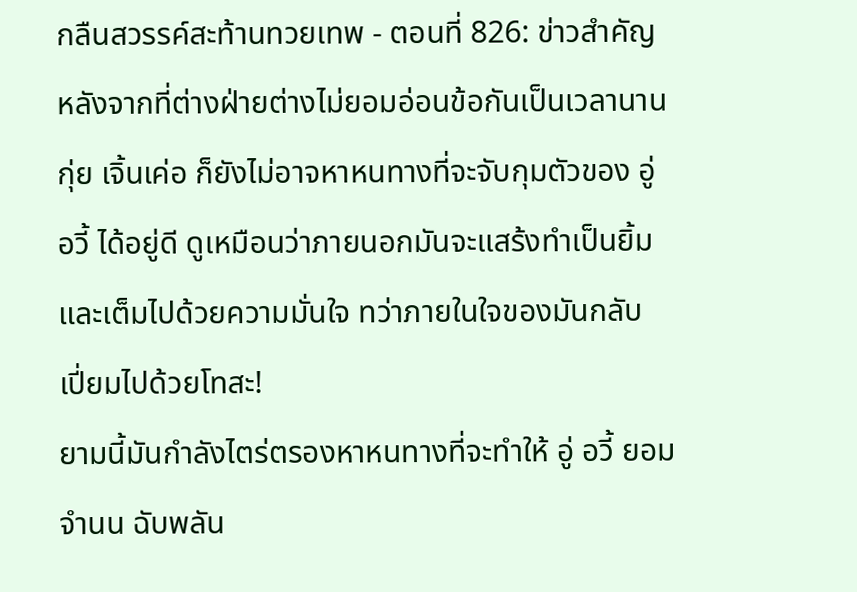กลืนสวรรค์สะท้านทวยเทพ - ตอนที่ 826: ข่าวสําคัญ
หลังจากที่ต่างฝ่ายต่างไม่ยอมอ่อนข้อกันเป็นเวลานาน
กุ่ย เจิ้นเค่อ ก็ยังไม่อาจหาหนทางที่จะจับกุมตัวของ อู่
อวี้ ได้อยู่ดี ดูเหมือนว่าภายนอกมันจะแสร้งทำเป็นยิ้ม
และเต็มไปด้วยความมั่นใจ ทว่าภายในใจของมันกลับ
เปี่ยมไปด้วยโทสะ!
ยามนี้มันกำลังไตร่ตรองหาหนทางที่จะทำให้ อู่ อวี้ ยอม
จำนน ฉับพลัน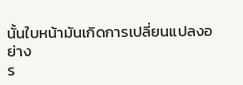นั้นใบหน้ามันเกิดการเปลี่ยนแปลงอย่าง
ร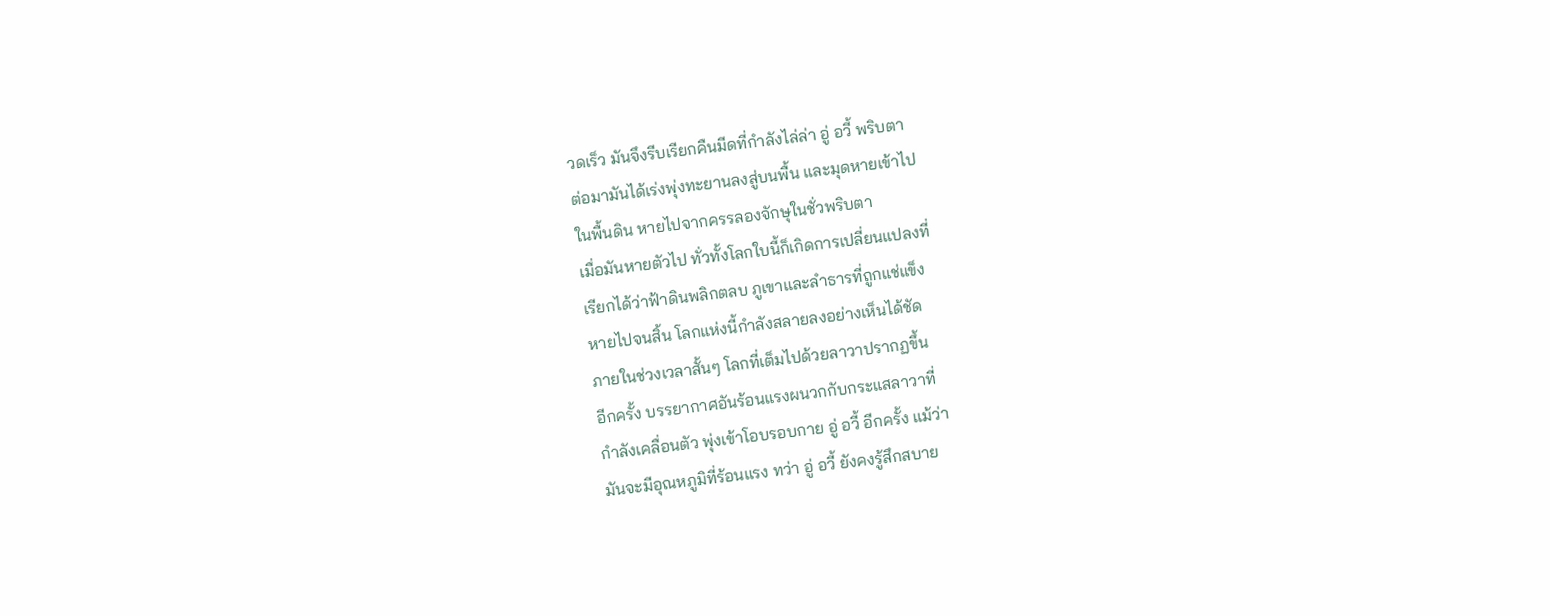วดเร็ว มันจึงรีบเรียกคืนมีดที่กำลังไล่ล่า อู่ อวี้ พริบตา
ต่อมามันได้เร่งพุ่งทะยานลงสู่บนพื้น และมุดหายเข้าไป
ในพื้นดิน หายไปจากครรลองจักษุในชั่วพริบตา
เมื่อมันหายตัวไป ทั่วทั้งโลกใบนี้ก็เกิดการเปลี่ยนแปลงที่
เรียกได้ว่าฟ้าดินพลิกตลบ ภูเขาและลำธารที่ถูกแช่แข็ง
หายไปจนสิ้น โลกแห่งนี้กำลังสลายลงอย่างเห็นได้ชัด
ภายในช่วงเวลาสั้นๆ โลกที่เต็มไปด้วยลาวาปรากฏขึ้น
อีกครั้ง บรรยากาศอันร้อนแรงผนวกกับกระแสลาวาที่
กำลังเคลื่อนตัว พุ่งเข้าโอบรอบกาย อู่ อวี้ อีกครั้ง แม้ว่า
มันจะมีอุณหภูมิที่ร้อนแรง ทว่า อู่ อวี้ ยังคงรู้สึกสบาย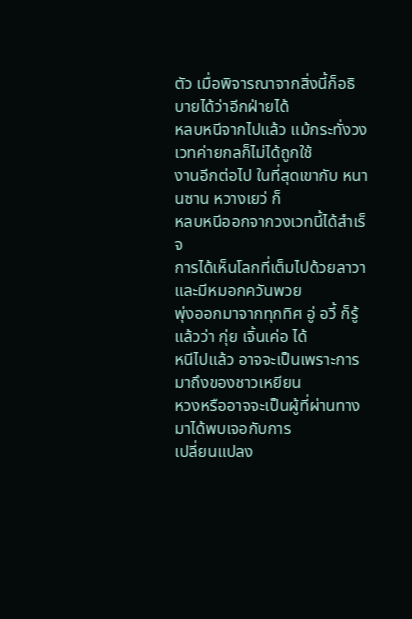ตัว เมื่อพิจารณาจากสิ่งนี้ก็อธิบายได้ว่าอีกฝ่ายได้
หลบหนีจากไปแล้ว แม้กระทั่งวงเวทค่ายกลก็ไม่ได้ถูกใช้
งานอีกต่อไป ในที่สุดเขากับ หนานซาน หวางเยว่ ก็
หลบหนีออกจากวงเวทนี้ได้สำเร็จ
การได้เห็นโลกที่เต็มไปด้วยลาวาและมีหมอกควันพวย
พุ่งออกมาจากทุกทิศ อู่ อวี้ ก็รู้แล้วว่า กุ่ย เจิ้นเค่อ ได้
หนีไปแล้ว อาจจะเป็นเพราะการมาถึงของชาวเหยียน
หวงหรืออาจจะเป็นผู้ที่ผ่านทางมาได้พบเจอกับการ
เปลี่ยนแปลง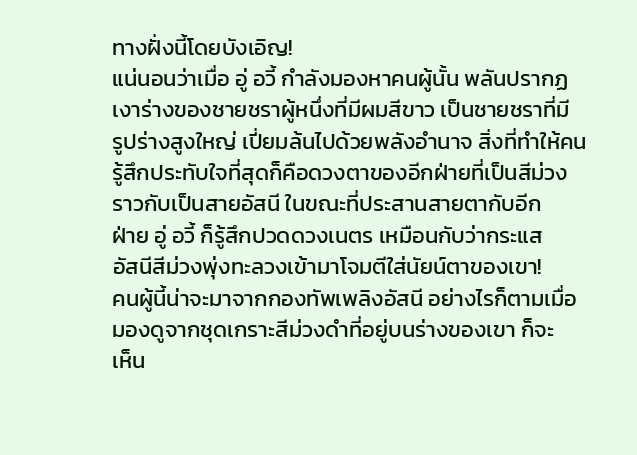ทางฝั่งนี้โดยบังเอิญ!
แน่นอนว่าเมื่อ อู่ อวี้ กำลังมองหาคนผู้นั้น พลันปรากฏ
เงาร่างของชายชราผู้หนึ่งที่มีผมสีขาว เป็นชายชราที่มี
รูปร่างสูงใหญ่ เปี่ยมล้นไปด้วยพลังอำนาจ สิ่งที่ทำให้คน
รู้สึกประทับใจที่สุดก็คือดวงตาของอีกฝ่ายที่เป็นสีม่วง
ราวกับเป็นสายอัสนี ในขณะที่ประสานสายตากับอีก
ฝ่าย อู่ อวี้ ก็รู้สึกปวดดวงเนตร เหมือนกับว่ากระแส
อัสนีสีม่วงพุ่งทะลวงเข้ามาโจมตีใส่นัยน์ตาของเขา!
คนผู้นี้น่าจะมาจากกองทัพเพลิงอัสนี อย่างไรก็ตามเมื่อ
มองดูจากชุดเกราะสีม่วงดำที่อยู่บนร่างของเขา ก็จะ
เห็น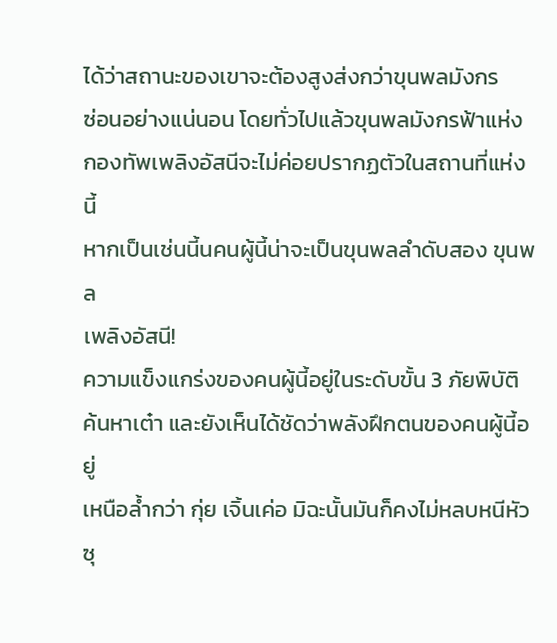ได้ว่าสถานะของเขาจะต้องสูงส่งกว่าขุนพลมังกร
ซ่อนอย่างแน่นอน โดยทั่วไปแล้วขุนพลมังกรฟ้าแห่ง
กองทัพเพลิงอัสนีจะไม่ค่อยปรากฏตัวในสถานที่แห่งนี้
หากเป็นเช่นนี้นคนผู้นี้น่าจะเป็นขุนพลลำดับสอง ขุนพล
เพลิงอัสนี!
ความแข็งแกร่งของคนผู้นี้อยู่ในระดับขั้น 3 ภัยพิบัติ
ค้นหาเต๋า และยังเห็นได้ชัดว่าพลังฝึกตนของคนผู้นี้อยู่
เหนือล้ำกว่า กุ่ย เจิ้นเค่อ มิฉะนั้นมันก็คงไม่หลบหนีหัว
ซุ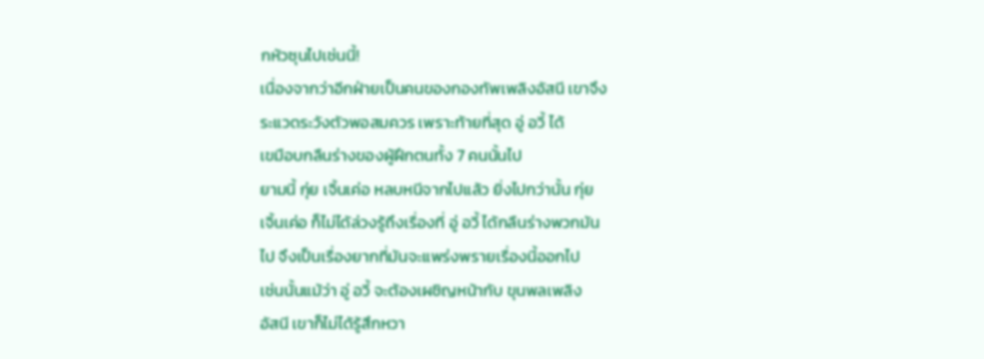กหัวซุนไปเช่นนี้!
เนื่องจากว่าอีกฝ่ายเป็นคนของกองทัพเพลิงอัสนี เขาจึง
ระแวดระวังตัวพอสมควร เพราะท้ายที่สุด อู่ อวี้ ได้
เขมือบกลืนร่างของผู้ฝึกตนทั้ง 7 คนนั้นไป
ยามนี้ กุ่ย เจิ้นเค่อ หลบหนีจากไปแล้ว ยิ่งไปกว่านั้น กุ่ย
เจิ้นเค่อ ก็ไม่ได้ล่วงรู้ถึงเรื่องที่ อู่ อวี้ ได้กลืนร่างพวกมัน
ไป จึงเป็นเรื่องยากที่มันจะแพร่งพรายเรื่องนี้ออกไป
เช่นนั้นแม้ว่า อู่ อวี้ จะต้องเผชิญหน้ากับ ขุนพลเพลิง
อัสนี เขาก็ไม่ได้รู้สึกหวา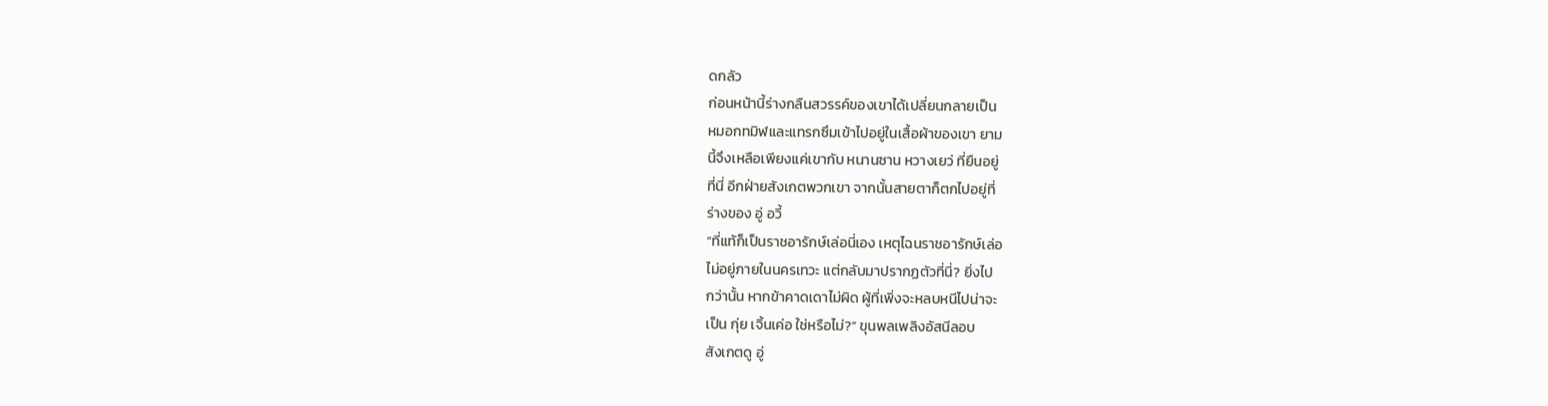ดกลัว
ก่อนหน้านี้ร่างกลืนสวรรค์ของเขาได้เปลี่ยนกลายเป็น
หมอกทมิฬและแทรกซึมเข้าไปอยู่ในเสื้อผ้าของเขา ยาม
นี้จึงเหลือเพียงแค่เขากับ หนานซาน หวางเยว่ ที่ยืนอยู่
ที่นี่ อีกฝ่ายสังเกตพวกเขา จากนั้นสายตาก็ตกไปอยู่ที่
ร่างของ อู่ อวี้
“ที่แท้ก็เป็นราชอารักษ์เล่อนี่เอง เหตุไฉนราชอารักษ์เล่อ
ไม่อยู่ภายในนครเทวะ แต่กลับมาปรากฏตัวที่นี่? ยิ่งไป
กว่านั้น หากข้าคาดเดาไม่ผิด ผู้ที่เพิ่งจะหลบหนีไปน่าจะ
เป็น กุ่ย เจิ้นเค่อ ใช่หรือไม่?” ขุนพลเพลิงอัสนีลอบ
สังเกตดู อู่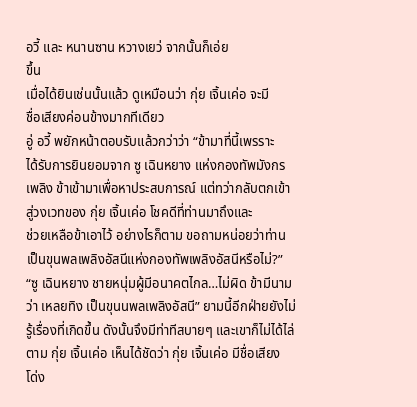อวี้ และ หนานซาน หวางเยว่ จากนั้นก็เอ่ย
ขึ้น
เมื่อได้ยินเช่นนั้นแล้ว ดูเหมือนว่า กุ่ย เจิ้นเค่อ จะมี
ชื่อเสียงค่อนข้างมากทีเดียว
อู่ อวี้ พยักหน้าตอบรับแล้วกว่าว่า “ข้ามาที่นี้เพรราะ
ได้รับการยินยอมจาก ซู เฉินหยาง แห่งกองทัพมังกร
เพลิง ข้าเข้ามาเพื่อหาประสบการณ์ แต่ทว่ากลับตกเข้า
สู่วงเวทของ กุ่ย เจิ้นเค่อ โชคดีที่ท่านมาถึงและ
ช่วยเหลือข้าเอาไว้ อย่างไรก็ตาม ขอถามหน่อยว่าท่าน
เป็นขุนพลเพลิงอัสนีแห่งกองทัพเพลิงอัสนีหรือไม่?”
“ซู เฉินหยาง ชายหนุ่มผู้มีอนาคตไกล…ไม่ผิด ข้ามีนาม
ว่า เหลยทิง เป็นขุนนพลเพลิงอัสนี” ยามนี้อีกฝ่ายยังไม่
รู้เรื่องที่เกิดขึ้น ดังนั้นจึงมีท่าทีสบายๆ และเขาก็ไม่ได้ไล่
ตาม กุ่ย เจิ้นเค่อ เห็นได้ชัดว่า กุ่ย เจิ้นเค่อ มีชื่อเสียง
โด่ง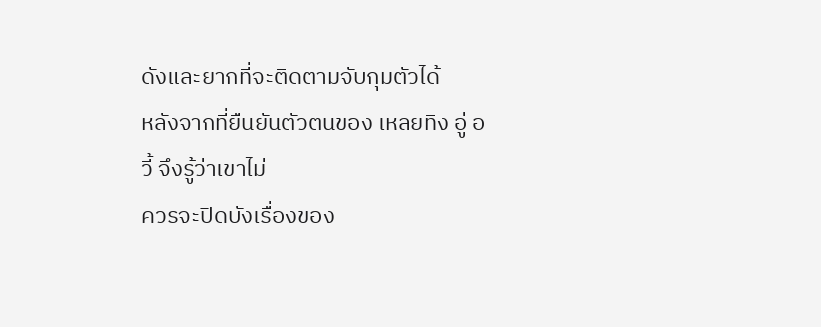ดังและยากที่จะติดตามจับกุมตัวได้
หลังจากที่ยืนยันตัวตนของ เหลยทิง อู่ อวี้ จึงรู้ว่าเขาไม่
ควรจะปิดบังเรื่องของ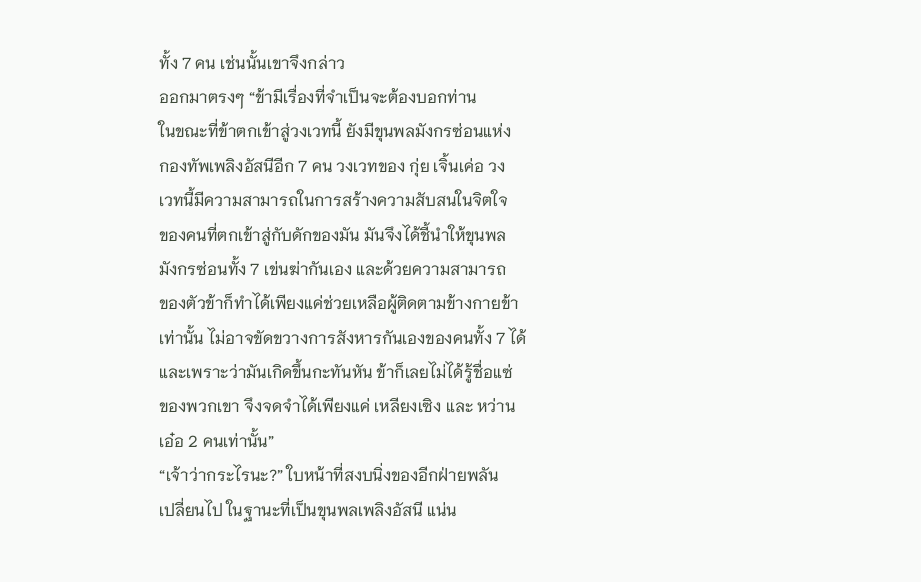ทั้ง 7 คน เช่นนั้นเขาจึงกล่าว
ออกมาตรงๆ “ข้ามีเรื่องที่จำเป็นจะต้องบอกท่าน
ในขณะที่ข้าตกเข้าสู่วงเวทนี้ ยังมีขุนพลมังกรซ่อนแห่ง
กองทัพเพลิงอัสนีอีก 7 คน วงเวทของ กุ่ย เจิ้นเค่อ วง
เวทนี้มีความสามารถในการสร้างความสับสนในจิตใจ
ของคนที่ตกเข้าสู่กับดักของมัน มันจึงได้ชี้นำให้ขุนพล
มังกรซ่อนทั้ง 7 เข่นฆ่ากันเอง และด้วยความสามารถ
ของตัวข้าก็ทำได้เพียงแค่ช่วยเหลือผู้ติดตามข้างกายข้า
เท่านั้น ไม่อาจขัดขวางการสังหารกันเองของคนทั้ง 7 ได้
และเพราะว่ามันเกิดขึ้นกะทันหัน ข้าก็เลยไม่ได้รู้ชื่อแซ่
ของพวกเขา จึงจดจำได้เพียงแค่ เหลียงเซิง และ หว่าน
เอ๋อ 2 คนเท่านั้น”
“เจ้าว่ากระไรนะ?” ใบหน้าที่สงบนิ่งของอีกฝ่ายพลัน
เปลี่ยนไป ในฐานะที่เป็นขุนพลเพลิงอัสนี แน่น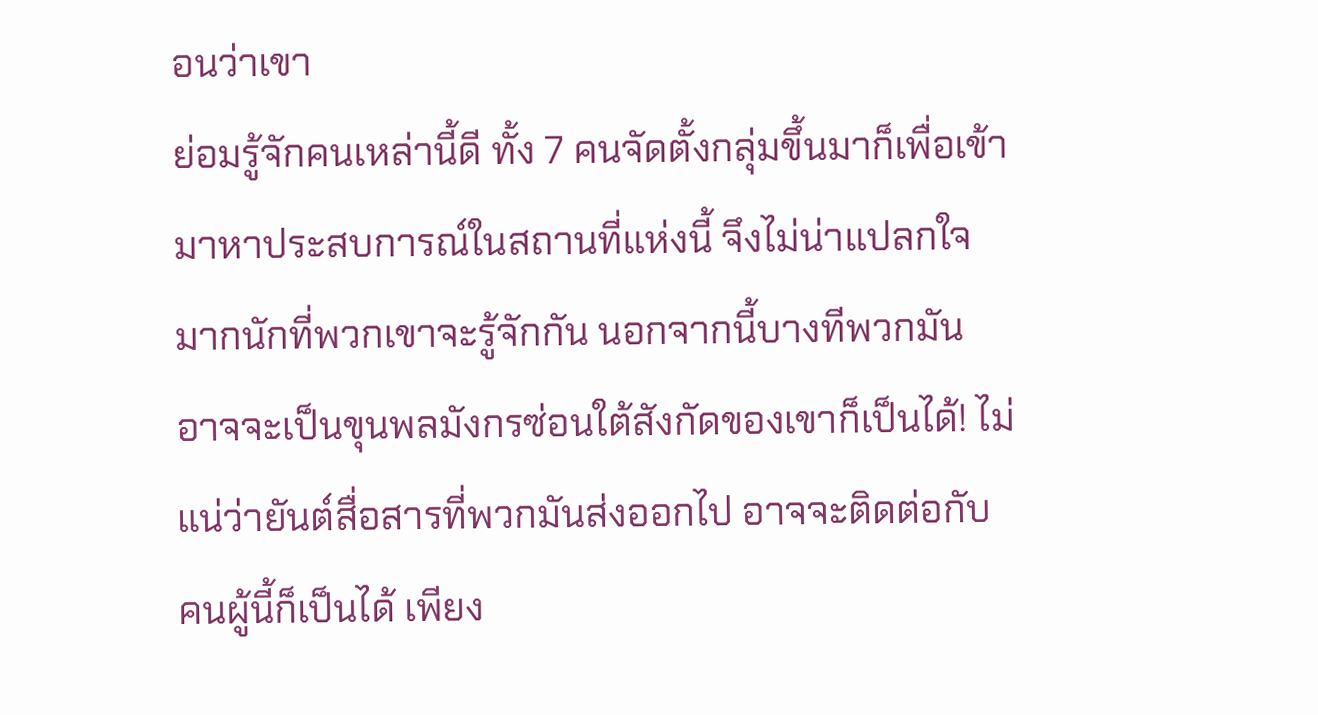อนว่าเขา
ย่อมรู้จักคนเหล่านี้ดี ทั้ง 7 คนจัดตั้งกลุ่มขึ้นมาก็เพื่อเข้า
มาหาประสบการณ์ในสถานที่แห่งนี้ จึงไม่น่าแปลกใจ
มากนักที่พวกเขาจะรู้จักกัน นอกจากนี้บางทีพวกมัน
อาจจะเป็นขุนพลมังกรซ่อนใต้สังกัดของเขาก็เป็นได้! ไม่
แน่ว่ายันต์สื่อสารที่พวกมันส่งออกไป อาจจะติดต่อกับ
คนผู้นี้ก็เป็นได้ เพียง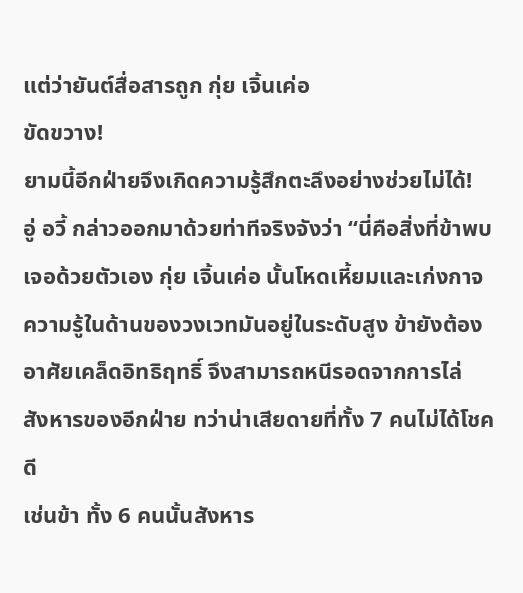แต่ว่ายันต์สื่อสารถูก กุ่ย เจิ้นเค่อ
ขัดขวาง!
ยามนี้อีกฝ่ายจึงเกิดความรู้สึกตะลึงอย่างช่วยไม่ได้!
อู่ อวี้ กล่าวออกมาด้วยท่าทีจริงจังว่า “นี่คือสิ่งที่ข้าพบ
เจอด้วยตัวเอง กุ่ย เจิ้นเค่อ นั้นโหดเหี้ยมและเก่งกาจ
ความรู้ในด้านของวงเวทมันอยู่ในระดับสูง ข้ายังต้อง
อาศัยเคล็ดอิทธิฤทธิ์ จึงสามารถหนีรอดจากการไล่
สังหารของอีกฝ่าย ทว่าน่าเสียดายที่ทั้ง 7 คนไม่ได้โชคดี
เช่นข้า ทั้ง 6 คนนั้นสังหาร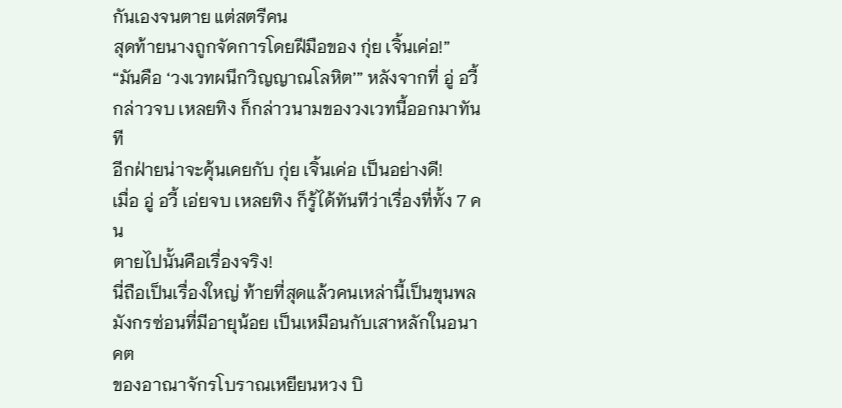กันเองจนตาย แต่สตรีคน
สุดท้ายนางถูกจัดการโดยฝีมือของ กุ่ย เจิ้นเค่อ!”
“มันคือ ‘วงเวทผนึกวิญญาณโลหิต’” หลังจากที่ อู่ อวี้
กล่าวจบ เหลยทิง ก็กล่าวนามของวงเวทนี้ออกมาทันที
อีกฝ่ายน่าจะคุ้นเคยกับ กุ่ย เจิ้นเค่อ เป็นอย่างดี!
เมื่อ อู่ อวี้ เอ่ยจบ เหลยทิง ก็รู้ได้ทันทีว่าเรื่องที่ทั้ง 7 คน
ตายไปนั้นคือเรื่องจริง!
นี่ถือเป็นเรื่องใหญ่ ท้ายที่สุดแล้วคนเหล่านี้เป็นขุนพล
มังกรซ่อนที่มีอายุน้อย เป็นเหมือนกับเสาหลักในอนาคต
ของอาณาจักรโบราณเหยียนหวง บิ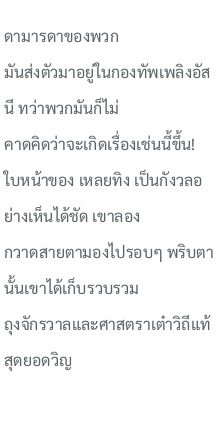ดามารดาของพวก
มันส่งตัวมาอยู่ในกองทัพเพลิงอัสนี ทว่าพวกมันก็ไม่
คาดคิดว่าจะเกิดเรื่องเช่นนี้ขึ้น!
ใบหน้าของ เหลยทิง เป็นกังวลอย่างเห็นได้ชัด เขาลอง
กวาดสายตามองไปรอบๆ พริบตานั้นเขาได้เก็บรวบรวม
ถุงจักรวาลและศาสตราเต๋าวิถีแท้สุดยอดวิญ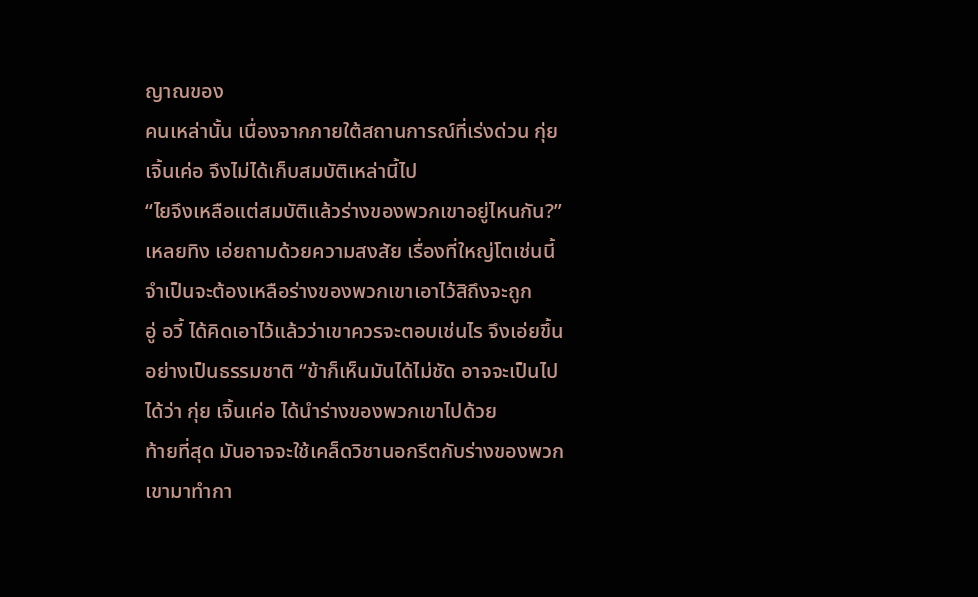ญาณของ
คนเหล่านั้น เนื่องจากภายใต้สถานการณ์ที่เร่งด่วน กุ่ย
เจิ้นเค่อ จึงไม่ได้เก็บสมบัติเหล่านี้ไป
“ไยจึงเหลือแต่สมบัติแล้วร่างของพวกเขาอยู่ไหนกัน?”
เหลยทิง เอ่ยถามด้วยความสงสัย เรื่องที่ใหญ่โตเช่นนี้
จำเป็นจะต้องเหลือร่างของพวกเขาเอาไว้สิถึงจะถูก
อู่ อวี้ ได้คิดเอาไว้แล้วว่าเขาควรจะตอบเช่นไร จึงเอ่ยขึ้น
อย่างเป็นธรรมชาติ “ข้าก็เห็นมันได้ไม่ชัด อาจจะเป็นไป
ได้ว่า กุ่ย เจิ้นเค่อ ได้นำร่างของพวกเขาไปด้วย
ท้ายที่สุด มันอาจจะใช้เคล็ดวิชานอกรีตกับร่างของพวก
เขามาทำกา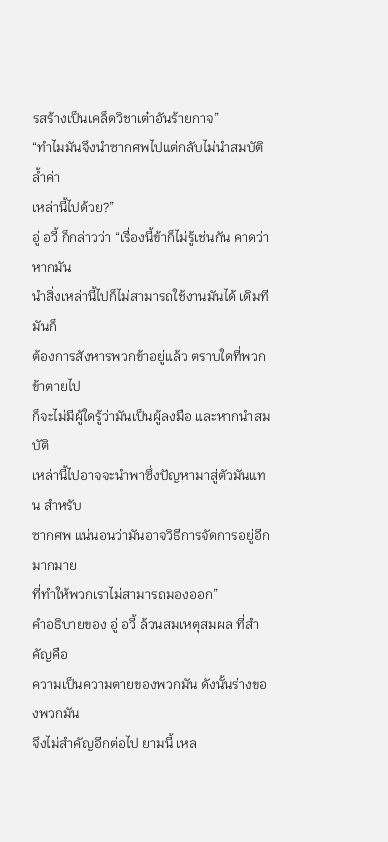รสร้างเป็นเคล็ดวิชาเต๋าอันร้ายกาจ”
“ทำไมมันจึงนำซากศพไปแต่กลับไม่นำสมบัติล้ำค่า
เหล่านี้ไปด้วย?”
อู่ อวี้ ก็กล่าวว่า “เรื่องนี้ข้าก็ไม่รู้เช่นกัน คาดว่าหากมัน
นำสิ่งเหล่านี้ไปก็ไม่สามารถใช้งานมันได้ เดิมทีมันก็
ต้องการสังหารพวกข้าอยู่แล้ว ตราบใดที่พวกข้าตายไป
ก็จะไม่มีผู้ใดรู้ว่ามันเป็นผู้ลงมือ และหากนำสมบัติ
เหล่านี้ไปอาจจะนำพาซึ่งปัญหามาสู่ตัวมันแทน สำหรับ
ซากศพ แน่นอนว่ามันอาจวิธีการจัดการอยู่อีกมากมาย
ที่ทำให้พวกเราไม่สามารถมองออก”
คำอธิบายของ อู่ อวี้ ล้วนสมเหตุสมผล ที่สำคัญคือ
ความเป็นความตายของพวกมัน ดังนั้นร่างของพวกมัน
จึงไม่สำคัญอีกต่อไป ยามนี้ เหล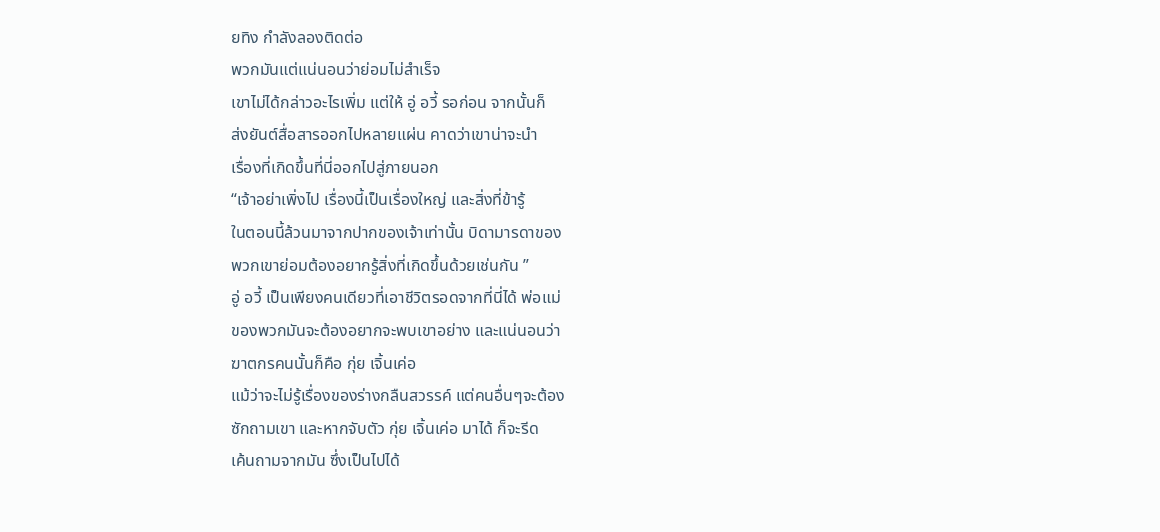ยทิง กำลังลองติดต่อ
พวกมันแต่แน่นอนว่าย่อมไม่สำเร็จ
เขาไม่ได้กล่าวอะไรเพิ่ม แต่ให้ อู่ อวี้ รอก่อน จากนั้นก็
ส่งยันต์สื่อสารออกไปหลายแผ่น คาดว่าเขาน่าจะนำ
เรื่องที่เกิดขึ้นที่นี่ออกไปสู่ภายนอก
“เจ้าอย่าเพิ่งไป เรื่องนี้เป็นเรื่องใหญ่ และสิ่งที่ข้ารู้
ในตอนนี้ล้วนมาจากปากของเจ้าเท่านั้น บิดามารดาของ
พวกเขาย่อมต้องอยากรู้สิ่งที่เกิดขึ้นด้วยเช่นกัน ”
อู่ อวี้ เป็นเพียงคนเดียวที่เอาชีวิตรอดจากที่นี่ได้ พ่อแม่
ของพวกมันจะต้องอยากจะพบเขาอย่าง และแน่นอนว่า
ฆาตกรคนนั้นก็คือ กุ่ย เจิ้นเค่อ
แม้ว่าจะไม่รู้เรื่องของร่างกลืนสวรรค์ แต่คนอื่นๆจะต้อง
ซักถามเขา และหากจับตัว กุ่ย เจิ้นเค่อ มาได้ ก็จะรีด
เค้นถามจากมัน ซึ่งเป็นไปได้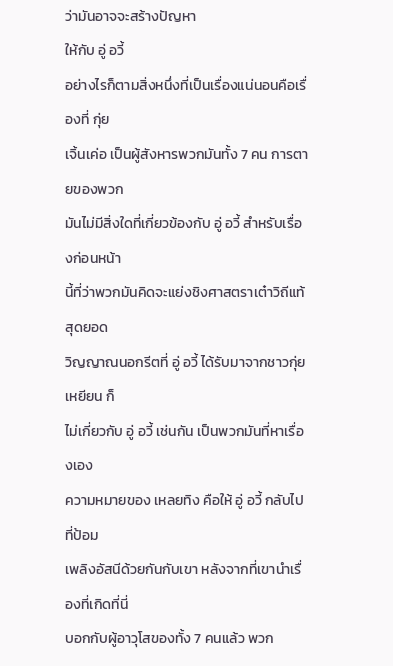ว่ามันอาจจะสร้างปัญหา
ให้กับ อู่ อวี้
อย่างไรก็ตามสิ่งหนึ่งที่เป็นเรื่องแน่นอนคือเรื่องที่ กุ่ย
เจิ้นเค่อ เป็นผู้สังหารพวกมันทั้ง 7 คน การตายของพวก
มันไม่มีสิ่งใดที่เกี่ยวข้องกับ อู่ อวี้ สำหรับเรื่องก่อนหน้า
นี้ที่ว่าพวกมันคิดจะแย่งชิงศาสตราเต๋าวิถีแท้สุดยอด
วิญญาณนอกรีตที่ อู่ อวี้ ได้รับมาจากชาวกุ่ยเหยียน ก็
ไม่เกี่ยวกับ อู่ อวี้ เช่นกัน เป็นพวกมันที่หาเรื่องเอง
ความหมายของ เหลยทิง คือให้ อู่ อวี้ กลับไปที่ป้อม
เพลิงอัสนีด้วยกันกับเขา หลังจากที่เขานำเรื่องที่เกิดที่นี่
บอกกับผู้อาวุโสของทั้ง 7 คนแล้ว พวก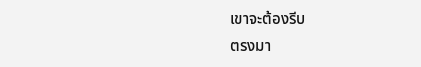เขาจะต้องรีบ
ตรงมา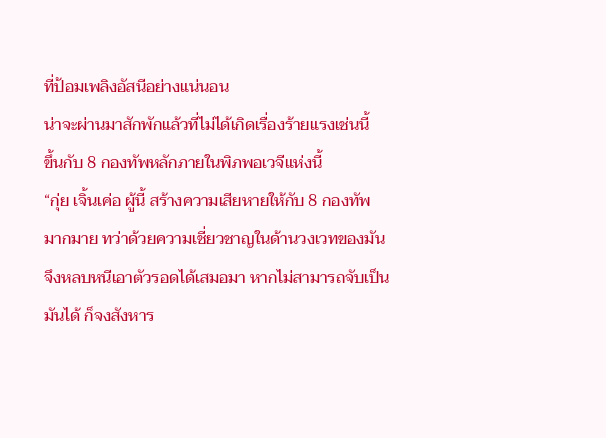ที่ป้อมเพลิงอัสนีอย่างแน่นอน
น่าจะผ่านมาสักพักแล้วที่ไม่ได้เกิดเรื่องร้ายแรงเช่นนี้
ขึ้นกับ 8 กองทัพหลักภายในพิภพอเวจีแห่งนี้
“กุ่ย เจิ้นเค่อ ผู้นี้ สร้างความเสียหายให้กับ 8 กองทัพ
มากมาย ทว่าด้วยความเชี่ยวชาญในด้านวงเวทของมัน
จึงหลบหนีเอาตัวรอดได้เสมอมา หากไม่สามารถจับเป็น
มันได้ ก็จงสังหาร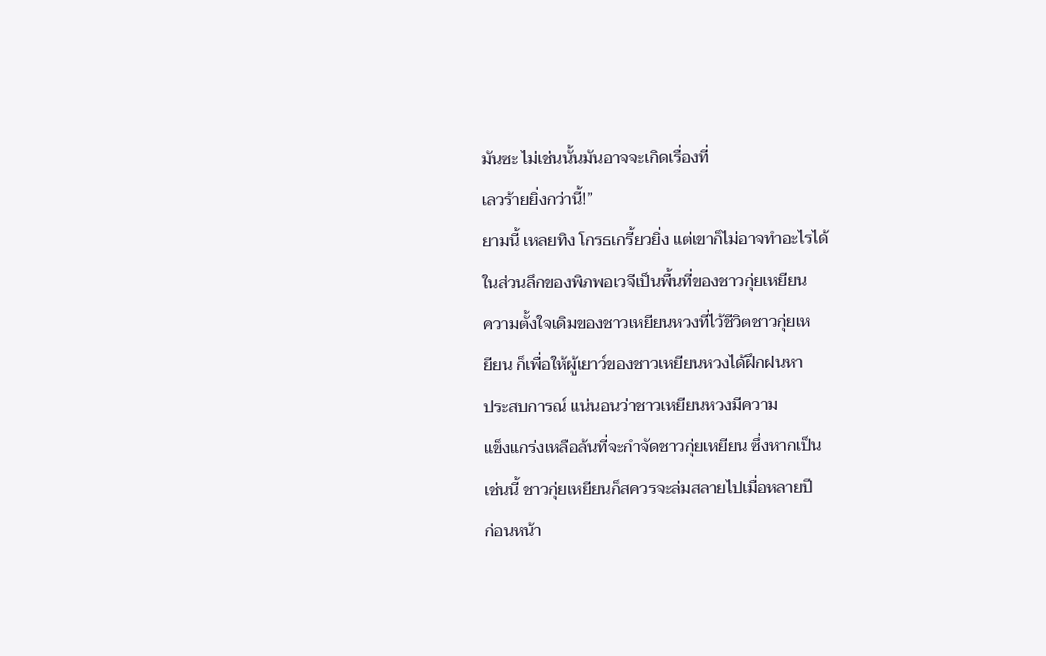มันซะ ไม่เช่นนั้นมันอาจจะเกิดเรื่องที่
เลวร้ายยิ่งกว่านี้!”
ยามนี้ เหลยทิง โกรธเกรี้ยวยิ่ง แต่เขาก็ไม่อาจทำอะไรได้
ในส่วนลึกของพิภพอเวจีเป็นพื้นที่ของชาวกุ่ยเหยียน
ความตั้งใจเดิมของชาวเหยียนหวงที่ไว้ชีวิตชาวกุ่ยเห
ยียน ก็เพื่อให้ผู้เยาว์ของชาวเหยียนหวงได้ฝึกฝนหา
ประสบการณ์ แน่นอนว่าชาวเหยียนหวงมีความ
แข็งแกร่งเหลือล้นที่จะกำจัดชาวกุ่ยเหยียน ซึ่งหากเป็น
เช่นนี้ ชาวกุ่ยเหยียนก็สควรจะล่มสลายไปเมื่อหลายปี
ก่อนหน้า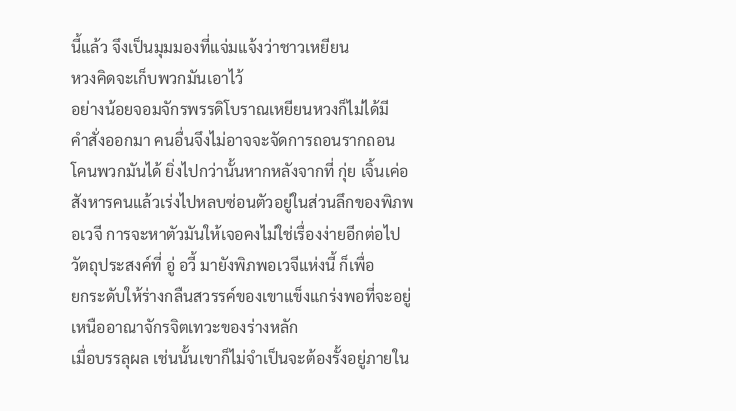นี้แล้ว จึงเป็นมุมมองที่แจ่มแจ้งว่าชาวเหยียน
หวงคิดจะเก็บพวกมันเอาไว้
อย่างน้อยจอมจักรพรรดิโบราณเหยียนหวงก็ไม่ได้มี
คำสั่งออกมา คนอื่นจึงไม่อาจจะจัดการถอนรากถอน
โคนพวกมันได้ ยิ่งไปกว่านั้นหากหลังจากที่ กุ่ย เจิ้นเค่อ
สังหารคนแล้วเร่งไปหลบซ่อนตัวอยู่ในส่วนลึกของพิภพ
อเวจี การจะหาตัวมันให้เจอคงไม่ใช่เรื่องง่ายอีกต่อไป
วัตถุประสงค์ที่ อู่ อวี้ มายังพิภพอเวจีแห่งนี้ ก็เพื่อ
ยกระดับให้ร่างกลืนสวรรค์ของเขาแข็งแกร่งพอที่จะอยู่
เหนืออาณาจักรจิตเทวะของร่างหลัก
เมื่อบรรลุผล เช่นนั้นเขาก็ไม่จำเป็นจะต้องรั้งอยู่ภายใน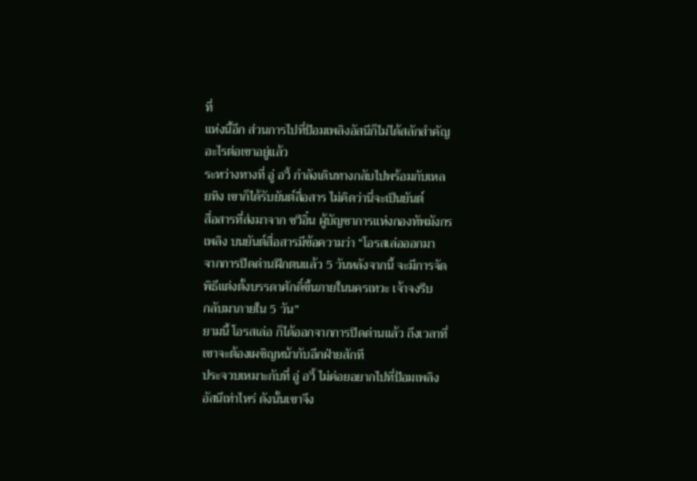ที่
แห่งนี้อีก ส่วนการไปที่ป้อมเพลิงอัสนีก็ไม่ได้สลักสำคัญ
อะไรต่อเขาอยู่แล้ว
ระหว่างทางที่ อู่ อวี้ กำลังเดินทางกลับไปพร้อมกับเหล
ยทิง เขาก็ได้รับยันต์สื่อสาร ไม่คิดว่านี่จะเป็นยันต์
สื่อสารที่ส่งมาจาก ชวีอิ๋น ผู้บัญชาการแห่งกองทัพมังกร
เพลิง บนยันต์สื่อสารมีข้อความว่า “โอรสเล่อออกมา
จากการปิดด่านฝึกตนแล้ว 5 วันหลังจากนี้ จะมีการจัด
พิธีแต่งตั้งบรรดาศักดิ์ขึ้นภายในนครเทวะ เจ้าจงรีบ
กลับมาภายใน 5 วัน”
ยามนี้ โอรสเล่อ ก็ได้ออกจากการปิดด่านแล้ว ถึงเวลาที่
เขาจะต้องเผชิญหน้ากับอีกฝ่ายสักที
ประจวบเหมาะกับที่ อู่ อวี้ ไม่ค่อยอยากไปที่ป้อมเพลิง
อัสนีเท่าไหร่ ดังนั้นเขาจึง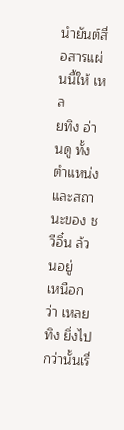นำยันต์สื่อสารแผ่นนี้ให้ เหล
ยทิง อ่านดู ทั้งตำแหน่งและสถานะของ ชวีอิ๋น ล้วนอยู่
เหนือกว่า เหลยทิง ยิ่งไปกว่านั้นเรื่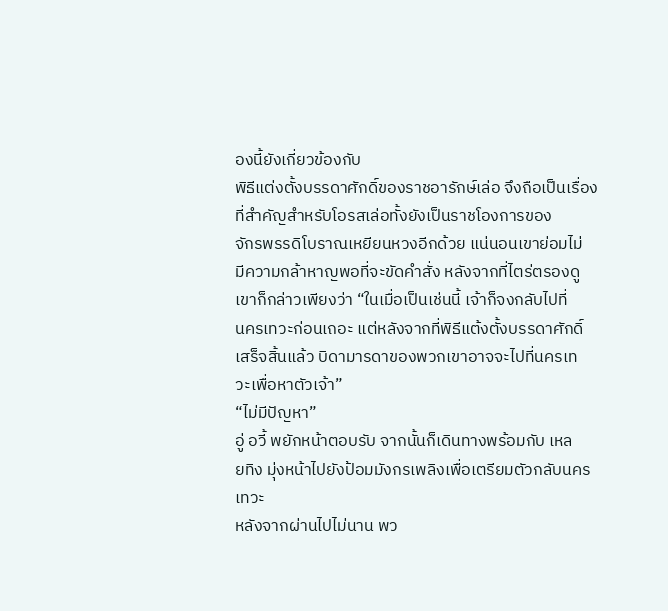องนี้ยังเกี่ยวข้องกับ
พิธีแต่งตั้งบรรดาศักดิ์ของราชอารักษ์เล่อ จึงถือเป็นเรื่อง
ที่สำคัญสำหรับโอรสเล่อทั้งยังเป็นราชโองการของ
จักรพรรดิโบราณเหยียนหวงอีกด้วย แน่นอนเขาย่อมไม่
มีความกล้าหาญพอที่จะขัดคำสั่ง หลังจากที่ไตร่ตรองดู
เขาก็กล่าวเพียงว่า “ในเมื่อเป็นเช่นนี้ เจ้าก็จงกลับไปที่
นครเทวะก่อนเถอะ แต่หลังจากที่พิธีแต้งตั้งบรรดาศักดิ์
เสร็จสิ้นแล้ว บิดามารดาของพวกเขาอาจจะไปที่นครเท
วะเพื่อหาตัวเจ้า”
“ไม่มีปัญหา”
อู่ อวี้ พยักหน้าตอบรับ จากนั้นก็เดินทางพร้อมกับ เหล
ยทิง มุ่งหน้าไปยังป้อมมังกรเพลิงเพื่อเตรียมตัวกลับนคร
เทวะ
หลังจากผ่านไปไม่นาน พว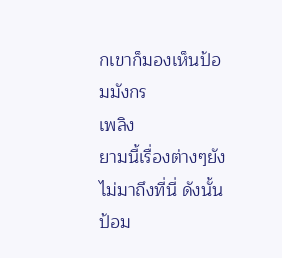กเขาก็มองเห็นป้อมมังกร
เพลิง
ยามนี้เรื่องต่างๆยังไม่มาถึงที่นี่ ดังนั้นป้อม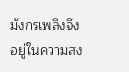มังกรเพลิงจึง
อยู่ในความสง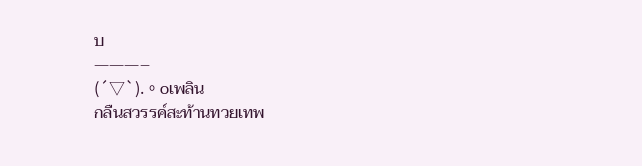บ
———–
(´▽`).。oเพลิน
กลืนสวรรค์สะท้านทวยเทพ